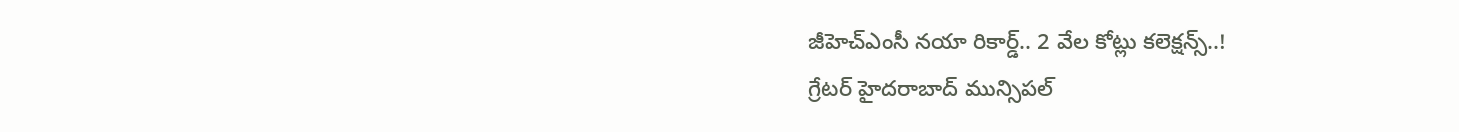జీహెచ్ఎంసీ నయా రికార్డ్.. 2 వేల కోట్లు కలెక్షన్స్..!
గ్రేటర్ హైదరాబాద్ మున్సిపల్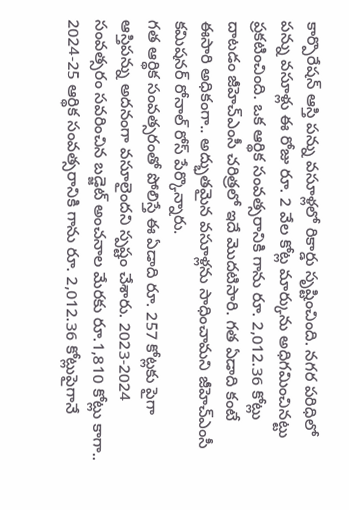కార్పొరేషన్ ఆస్తి పన్ను వసూళ్లలో రికార్డు సృష్టించింది. నగర పరిధిలో పన్ను వసూళ్లు ఈ రోజు రూ. 2 వేల కోట్ల మార్కును అధిగమించినట్టు ప్రకటించింది. ఒక ఆర్థిక సంవత్సరానికి గాను రూ. 2,012.36 కోట్లు దాటడం జీహెచ్ఎంసీ చరిత్రలో ఇదే మొదటిసారి. గత ఏడాది కంటే ఈసారి అధికంగా.. అద్భుతమైన వసూళ్లను సాధించామని జీహెచ్ఎంసీ కమిషనర్ రోనాల్ రోస్ పేర్కొన్నారు.
గత ఆర్థిక సంవత్సరంతో పోలిస్తే ఈ ఏడాది రూ. 257 కోట్లకు పైగా ఆస్తిపన్ను అదనంగా వసూలైందని స్పష్టం చేశారు. 2023-2024 సంవత్సరం సవరించిన బడ్జెట్ అంచనాల మేరకు రూ.1,810 కోట్లు కాగా.. 2024-25 ఆర్థిక సంవత్సరానికి గాను రూ. 2,012.36 కోట్లుపైగానే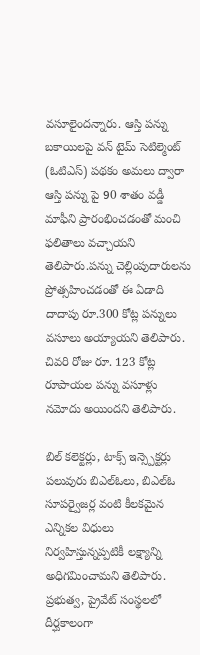వసూలైందన్నారు. ఆస్తి పన్ను బకాయిలపై వన్ టైమ్ సెటిల్మెంట్ (ఓటిఎస్) పథకం అమలు ద్వారా ఆస్తి పన్ను పై 90 శాతం వడ్డీ మాఫీని ప్రారంభించడంతో మంచి ఫలితాలు వచ్చాయని తెలిపారు.పన్ను చెల్లింపుదారులను ప్రోత్సహించడంతో ఈ ఏడాది దాదాపు రూ.300 కోట్ల పన్నులు వసూలు అయ్యాయని తెలిపారు. చివరి రోజు రూ. 123 కోట్ల రూపాయల పన్ను వసూళ్లు నమోదు అయిందని తెలిపారు.

బిల్ కలెక్టర్లు, టాక్స్ ఇన్స్పెక్టర్లు పలువురు బిఎల్ఓలు, బిఎల్ఓ సూపర్వైజర్ల వంటి కీలకమైన ఎన్నికల విధులు నిర్వహిస్తున్నప్పటికీ లక్ష్యాన్ని అధిగమించామని తెలిపారు. ప్రభుత్వ, ప్రైవేట్ సంస్థలలో దీర్ఘకాలంగా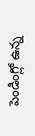పెండింగ్లో ఉన్న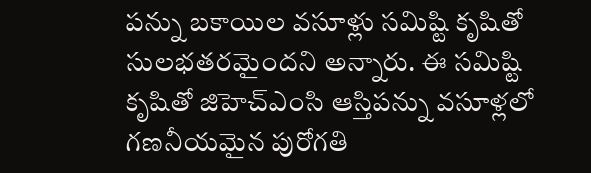పన్ను బకాయిల వసూళ్లు సమిష్టి కృషితో సులభతరమైందని అన్నారు. ఈ సమిష్టి కృషితో జిహెచ్ఎంసి ఆస్తిపన్ను వసూళ్లలో గణనీయమైన పురోగతి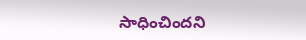సాధించిందని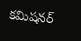కమిషనర్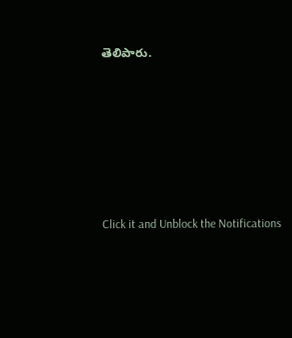తెలిపారు.












Click it and Unblock the Notifications